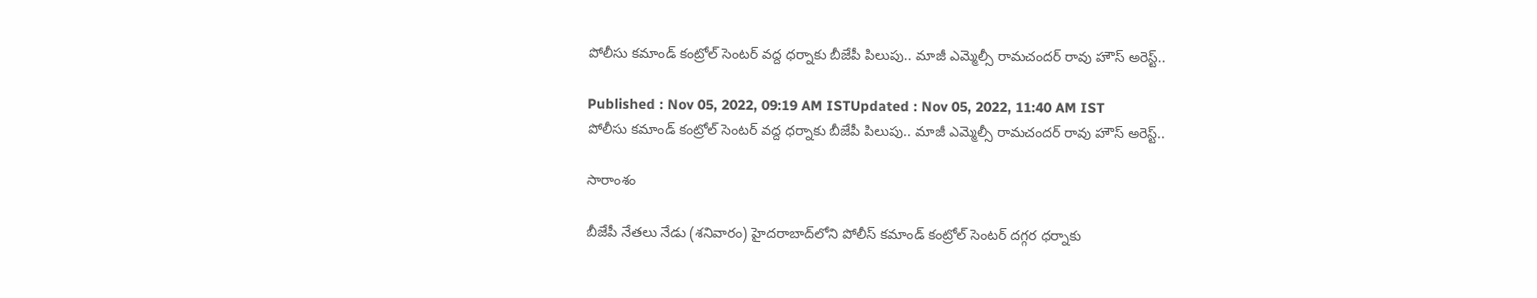పోలీసు కమాండ్ కంట్రోల్ సెంటర్ వద్ద ధర్నాకు బీజేపీ పిలుపు.. మాజీ ఎమ్మెల్సీ రామచందర్ రావు హౌస్ అరెస్ట్..

Published : Nov 05, 2022, 09:19 AM ISTUpdated : Nov 05, 2022, 11:40 AM IST
పోలీసు కమాండ్ కంట్రోల్ సెంటర్ వద్ద ధర్నాకు బీజేపీ పిలుపు.. మాజీ ఎమ్మెల్సీ రామచందర్ రావు హౌస్ అరెస్ట్..

సారాంశం

బీజేపీ నేతలు నేడు (శనివారం) హైదరాబాద్‌లోని పోలీస్ కమాండ్ కంట్రోల్ సెంటర్ దగ్గర ధర్నాకు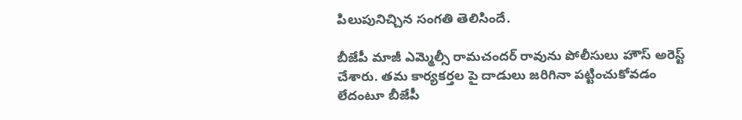పిలుపునిచ్చిన సంగతి తెలిసిందే.

బీజేపీ మాజీ ఎమ్మెల్సీ రామచందర్ రావును పోలీసులు హౌస్ అరెస్ట్ చేశారు. తమ కార్యకర్తల పై దాడులు జరిగినా పట్టించుకోవడం లేదంటూ బీజేపీ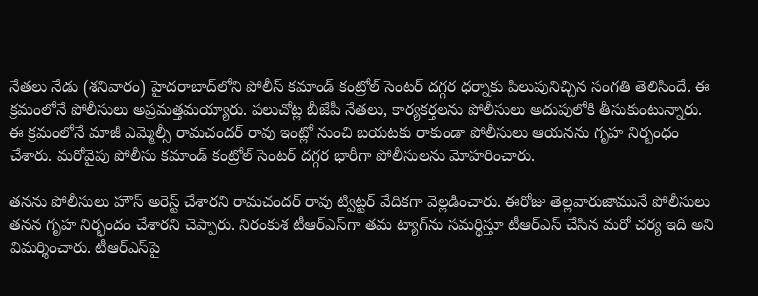నేతలు నేడు (శనివారం) హైదరాబాద్‌లోని పోలీస్ కమాండ్ కంట్రోల్ సెంటర్ దగ్గర ధర్నాకు పిలుపునిచ్చిన సంగతి తెలిసిందే. ఈ క్రమంలోనే పోలీసులు అప్రమత్తమయ్యారు. పలుచోట్ల బీజేపీ నేతలు, కార్యకర్తలను పోలీసులు అదుపులోకి తీసుకుంటున్నారు. ఈ క్రమంలోనే మాజీ ఎమ్మెల్సీ రామచందర్ రావు ఇంట్లో నుంచి బయటకు రాకుండా పోలీసులు ఆయనను గృహ నిర్బంధం చేశారు. మరోవైపు పోలీసు కమాండ్ కంట్రోల్ సెంటర్ దగ్గర భారీగా పోలీసులను మోహరించారు.

తనను పోలీసులు హౌస్ అరెస్ట్ చేశారని రామచందర్ రావు ట్విట్టర్ వేదికగా వెల్లడించారు. ఈరోజు తెల్లవారుజామునే పోలీసులు తనన గృహ నిర్భందం చేశారని చెప్పారు. నిరంకుశ టీఆర్‌ఎస్‌గా తమ ట్యాగ్‌ను సమర్థిస్తూ టీఆర్‌ఎస్ చేసిన మరో చర్య ఇది అని విమర్శించారు. టీఆర్‌ఎస్‌పై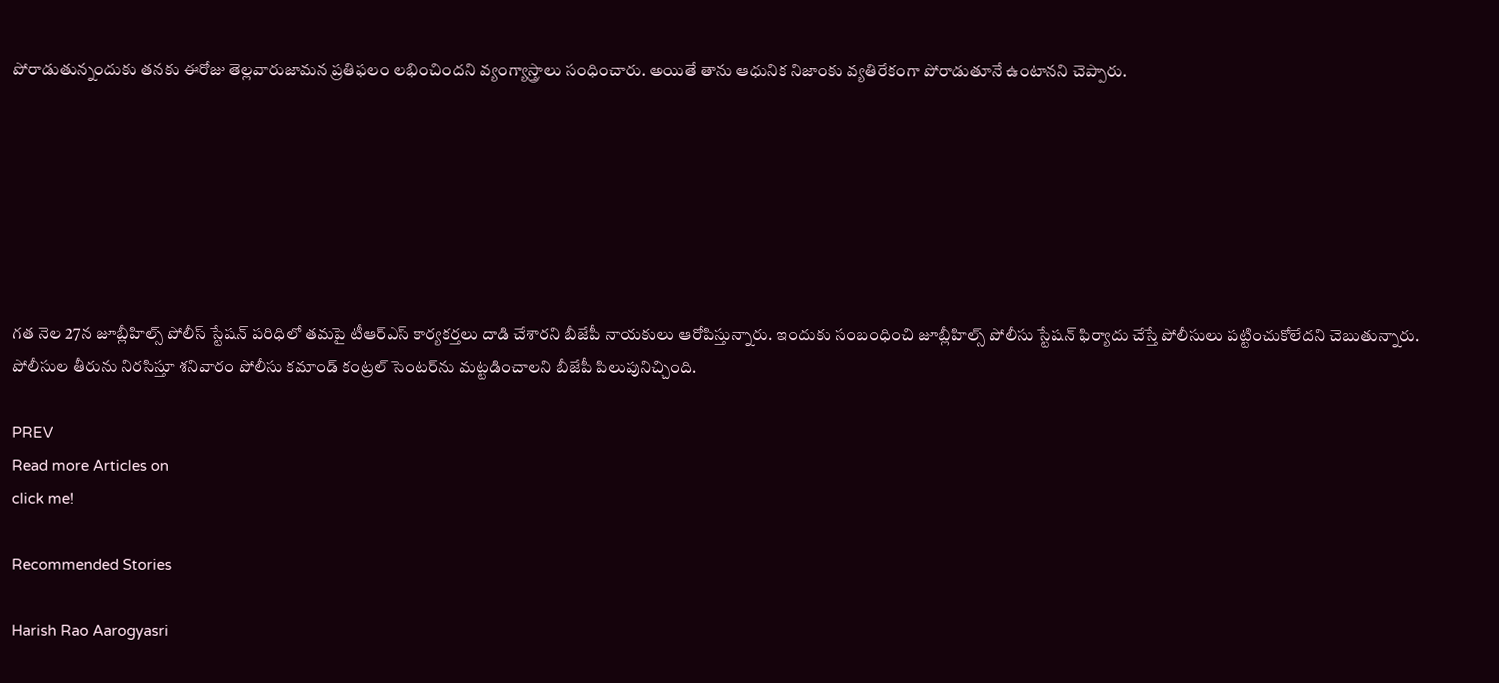పోరాడుతున్నందుకు తనకు ఈరోజు తెల్లవారుజామన ప్రతిఫలం లభించిందని వ్యంగ్యాస్త్రాలు సంధించారు. అయితే తాను ఆధునిక నిజాంకు వ్యతిరేకంగా పోరాడుతూనే ఉంటానని చెప్పారు.







గత నెల 27న జూబ్లీహిల్స్ పోలీస్ స్టేషన్ పరిధిలో తమపై టీఆర్ఎస్ కార్యకర్తలు దాడి చేశారని బీజేపీ నాయకులు ఆరోపిస్తున్నారు. ఇందుకు సంబంధించి జూబ్లీహిల్స్ పోలీసు స్టేషన్ ఫిర్యాదు చేస్తే పోలీసులు పట్టించుకోలేదని చెబుతున్నారు. పోలీసుల తీరును నిరసిస్తూ శనివారం పోలీసు కమాండ్ కంట్రల్ సెంటర్‌ను మట్టడించాలని బీజేపీ పిలుపునిచ్చింది.

PREV
Read more Articles on
click me!

Recommended Stories

Harish Rao Aarogyasri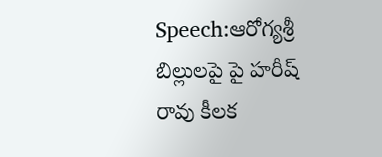Speech:ఆరోగ్యశ్రీ బిల్లులపై పై హరీష్ రావు కీలక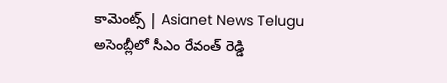కామెంట్స్ | Asianet News Telugu
అసెంబ్లీలో సీఎం రేవంత్ రెడ్డి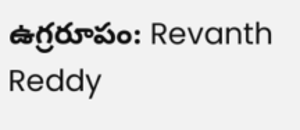ఉగ్రరూపం: Revanth Reddy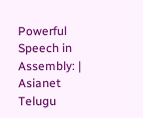Powerful Speech in Assembly: | Asianet Telugu